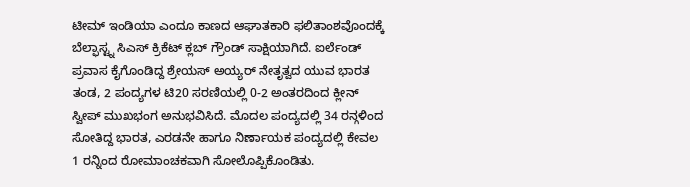ಟೀಮ್ ಇಂಡಿಯಾ ಎಂದೂ ಕಾಣದ ಆಘಾತಕಾರಿ ಫಲಿತಾಂಶವೊಂದಕ್ಕೆ ಬೆಲ್ಫಾಸ್ಟ್ನ ಸಿಎಸ್ ಕ್ರಿಕೆಟ್ ಕ್ಲಬ್ ಗ್ರೌಂಡ್ ಸಾಕ್ಷಿಯಾಗಿದೆ. ಐರ್ಲೆಂಡ್ ಪ್ರವಾಸ ಕೈಗೊಂಡಿದ್ದ ಶ್ರೇಯಸ್ ಅಯ್ಯರ್ ನೇತೃತ್ವದ ಯುವ ಭಾರತ ತಂಡ, 2 ಪಂದ್ಯಗಳ ಟಿ20 ಸರಣಿಯಲ್ಲಿ 0-2 ಅಂತರದಿಂದ ಕ್ಲೀನ್ ಸ್ವೀಪ್ ಮುಖಭಂಗ ಅನುಭವಿಸಿದೆ. ಮೊದಲ ಪಂದ್ಯದಲ್ಲಿ 34 ರನ್ಗಳಿಂದ ಸೋತಿದ್ದ ಭಾರತ, ಎರಡನೇ ಹಾಗೂ ನಿರ್ಣಾಯಕ ಪಂದ್ಯದಲ್ಲಿ ಕೇವಲ 1 ರನ್ನಿಂದ ರೋಮಾಂಚಕವಾಗಿ ಸೋಲೊಪ್ಪಿಕೊಂಡಿತು.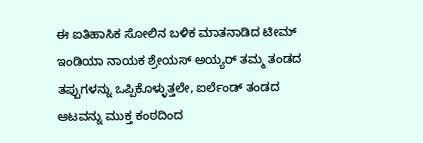ಈ ಐತಿಹಾಸಿಕ ಸೋಲಿನ ಬಳಿಕ ಮಾತನಾಡಿದ ಟೀಮ್ ಇಂಡಿಯಾ ನಾಯಕ ಶ್ರೇಯಸ್ ಅಯ್ಯರ್ ತಮ್ಮ ತಂಡದ ತಪ್ಪುಗಳನ್ನು ಒಪ್ಪಿಕೊಳ್ಳುತ್ತಲೇ, ಐರ್ಲೆಂಡ್ ತಂಡದ ಆಟವನ್ನು ಮುಕ್ತ ಕಂಠದಿಂದ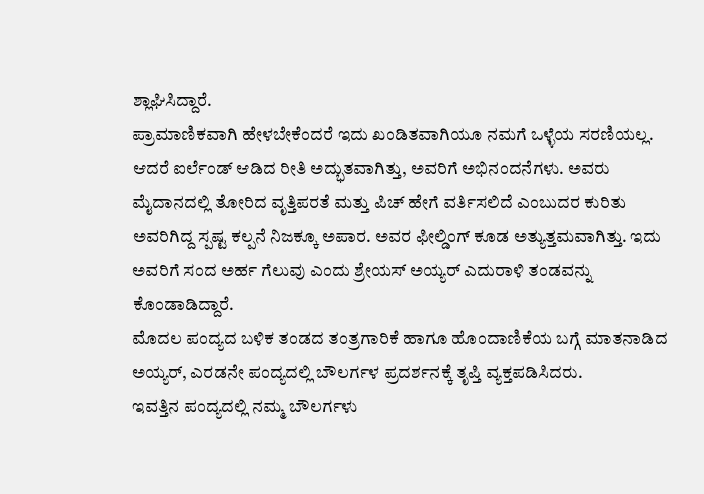ಶ್ಲಾಘಿಸಿದ್ದಾರೆ.
ಪ್ರಾಮಾಣಿಕವಾಗಿ ಹೇಳಬೇಕೆಂದರೆ ಇದು ಖಂಡಿತವಾಗಿಯೂ ನಮಗೆ ಒಳ್ಳೆಯ ಸರಣಿಯಲ್ಲ. ಆದರೆ ಐರ್ಲೆಂಡ್ ಆಡಿದ ರೀತಿ ಅದ್ಭುತವಾಗಿತ್ತು, ಅವರಿಗೆ ಅಭಿನಂದನೆಗಳು. ಅವರು ಮೈದಾನದಲ್ಲಿ ತೋರಿದ ವೃತ್ತಿಪರತೆ ಮತ್ತು ಪಿಚ್ ಹೇಗೆ ವರ್ತಿಸಲಿದೆ ಎಂಬುದರ ಕುರಿತು ಅವರಿಗಿದ್ದ ಸ್ಪಷ್ಟ ಕಲ್ಪನೆ ನಿಜಕ್ಕೂ ಅಪಾರ. ಅವರ ಫೀಲ್ಡಿಂಗ್ ಕೂಡ ಅತ್ಯುತ್ತಮವಾಗಿತ್ತು. ಇದು ಅವರಿಗೆ ಸಂದ ಅರ್ಹ ಗೆಲುವು ಎಂದು ಶ್ರೇಯಸ್ ಅಯ್ಯರ್ ಎದುರಾಳಿ ತಂಡವನ್ನು ಕೊಂಡಾಡಿದ್ದಾರೆ.
ಮೊದಲ ಪಂದ್ಯದ ಬಳಿಕ ತಂಡದ ತಂತ್ರಗಾರಿಕೆ ಹಾಗೂ ಹೊಂದಾಣಿಕೆಯ ಬಗ್ಗೆ ಮಾತನಾಡಿದ ಅಯ್ಯರ್, ಎರಡನೇ ಪಂದ್ಯದಲ್ಲಿ ಬೌಲರ್ಗಳ ಪ್ರದರ್ಶನಕ್ಕೆ ತೃಪ್ತಿ ವ್ಯಕ್ತಪಡಿಸಿದರು.
ಇವತ್ತಿನ ಪಂದ್ಯದಲ್ಲಿ ನಮ್ಮ ಬೌಲರ್ಗಳು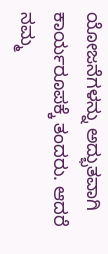ಯೋಜನೆಗಳನ್ನು ಅದ್ಭುತವಾಗಿ ಕಾರ್ಯರೂಪಕ್ಕೆ ತಂದರು. ಆದರೆ ನಮ್ಮ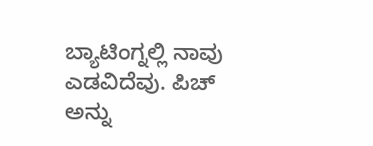ಬ್ಯಾಟಿಂಗ್ನಲ್ಲಿ ನಾವು ಎಡವಿದೆವು. ಪಿಚ್ ಅನ್ನು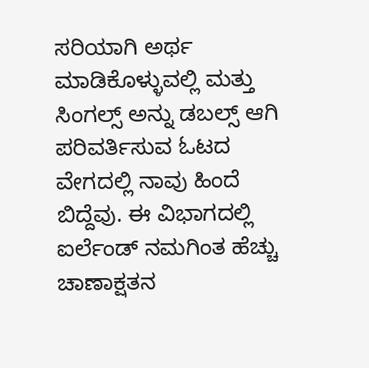ಸರಿಯಾಗಿ ಅರ್ಥ ಮಾಡಿಕೊಳ್ಳುವಲ್ಲಿ ಮತ್ತು ಸಿಂಗಲ್ಸ್ ಅನ್ನು ಡಬಲ್ಸ್ ಆಗಿ ಪರಿವರ್ತಿಸುವ ಓಟದ ವೇಗದಲ್ಲಿ ನಾವು ಹಿಂದೆ ಬಿದ್ದೆವು. ಈ ವಿಭಾಗದಲ್ಲಿ ಐರ್ಲೆಂಡ್ ನಮಗಿಂತ ಹೆಚ್ಚು ಚಾಣಾಕ್ಷತನ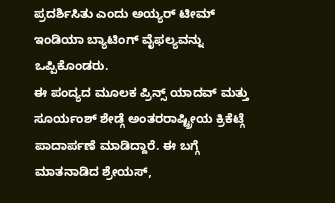ಪ್ರದರ್ಶಿಸಿತು ಎಂದು ಅಯ್ಯರ್ ಟೀಮ್ ಇಂಡಿಯಾ ಬ್ಯಾಟಿಂಗ್ ವೈಫಲ್ಯವನ್ನು ಒಪ್ಪಿಕೊಂಡರು.
ಈ ಪಂದ್ಯದ ಮೂಲಕ ಪ್ರಿನ್ಸ್ ಯಾದವ್ ಮತ್ತು ಸೂರ್ಯಂಶ್ ಶೇಡ್ಗೆ ಅಂತರರಾಷ್ಟ್ರೀಯ ಕ್ರಿಕೆಟ್ಗೆ ಪಾದಾರ್ಪಣೆ ಮಾಡಿದ್ದಾರೆ. ಈ ಬಗ್ಗೆ ಮಾತನಾಡಿದ ಶ್ರೇಯಸ್,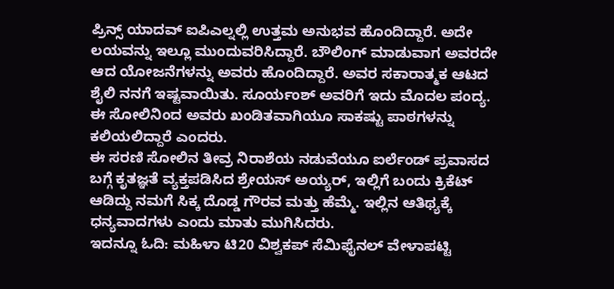ಪ್ರಿನ್ಸ್ ಯಾದವ್ ಐಪಿಎಲ್ನಲ್ಲಿ ಉತ್ತಮ ಅನುಭವ ಹೊಂದಿದ್ದಾರೆ. ಅದೇ ಲಯವನ್ನು ಇಲ್ಲೂ ಮುಂದುವರಿಸಿದ್ದಾರೆ. ಬೌಲಿಂಗ್ ಮಾಡುವಾಗ ಅವರದೇ ಆದ ಯೋಜನೆಗಳನ್ನು ಅವರು ಹೊಂದಿದ್ದಾರೆ. ಅವರ ಸಕಾರಾತ್ಮಕ ಆಟದ ಶೈಲಿ ನನಗೆ ಇಷ್ಟವಾಯಿತು. ಸೂರ್ಯಂಶ್ ಅವರಿಗೆ ಇದು ಮೊದಲ ಪಂದ್ಯ. ಈ ಸೋಲಿನಿಂದ ಅವರು ಖಂಡಿತವಾಗಿಯೂ ಸಾಕಷ್ಟು ಪಾಠಗಳನ್ನು ಕಲಿಯಲಿದ್ದಾರೆ ಎಂದರು.
ಈ ಸರಣಿ ಸೋಲಿನ ತೀವ್ರ ನಿರಾಶೆಯ ನಡುವೆಯೂ ಐರ್ಲೆಂಡ್ ಪ್ರವಾಸದ ಬಗ್ಗೆ ಕೃತಜ್ಞತೆ ವ್ಯಕ್ತಪಡಿಸಿದ ಶ್ರೇಯಸ್ ಅಯ್ಯರ್, ಇಲ್ಲಿಗೆ ಬಂದು ಕ್ರಿಕೆಟ್ ಆಡಿದ್ದು ನಮಗೆ ಸಿಕ್ಕ ದೊಡ್ಡ ಗೌರವ ಮತ್ತು ಹೆಮ್ಮೆ. ಇಲ್ಲಿನ ಆತಿಥ್ಯಕ್ಕೆ ಧನ್ಯವಾದಗಳು ಎಂದು ಮಾತು ಮುಗಿಸಿದರು.
ಇದನ್ನೂ ಓದಿ: ಮಹಿಳಾ ಟಿ20 ವಿಶ್ವಕಪ್ ಸೆಮಿಫೈನಲ್ ವೇಳಾಪಟ್ಟಿ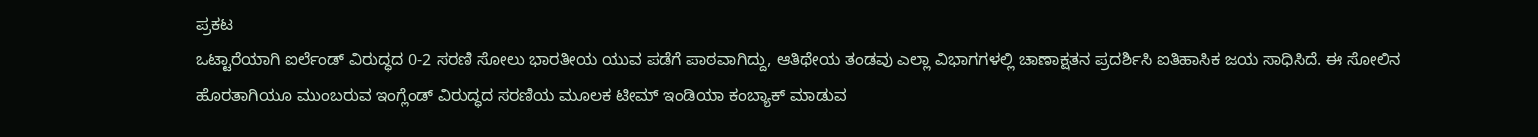ಪ್ರಕಟ
ಒಟ್ಟಾರೆಯಾಗಿ ಐರ್ಲೆಂಡ್ ವಿರುದ್ಧದ 0-2 ಸರಣಿ ಸೋಲು ಭಾರತೀಯ ಯುವ ಪಡೆಗೆ ಪಾಠವಾಗಿದ್ದು, ಆತಿಥೇಯ ತಂಡವು ಎಲ್ಲಾ ವಿಭಾಗಗಳಲ್ಲಿ ಚಾಣಾಕ್ಷತನ ಪ್ರದರ್ಶಿಸಿ ಐತಿಹಾಸಿಕ ಜಯ ಸಾಧಿಸಿದೆ. ಈ ಸೋಲಿನ ಹೊರತಾಗಿಯೂ ಮುಂಬರುವ ಇಂಗ್ಲೆಂಡ್ ವಿರುದ್ಧದ ಸರಣಿಯ ಮೂಲಕ ಟೀಮ್ ಇಂಡಿಯಾ ಕಂಬ್ಯಾಕ್ ಮಾಡುವ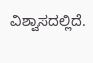ವಿಶ್ವಾಸದಲ್ಲಿದೆ.